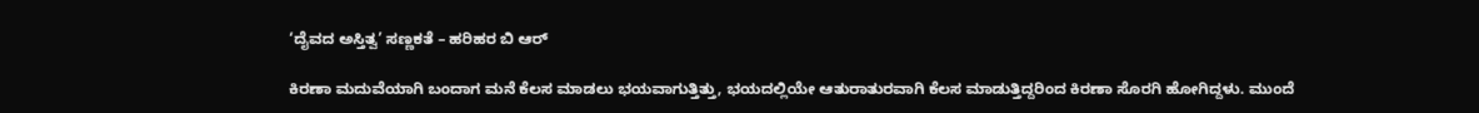‘ದೈವದ ಅಸ್ತಿತ್ವ’ ಸಣ್ಣಕತೆ – ಹರಿಹರ ಬಿ ಆರ್

ಕಿರಣಾ ಮದುವೆಯಾಗಿ ಬಂದಾಗ ಮನೆ ಕೆಲಸ ಮಾಡಲು ಭಯವಾಗುತ್ತಿತ್ತು, ಭಯದಲ್ಲಿಯೇ ಆತುರಾತುರವಾಗಿ ಕೆಲಸ ಮಾಡುತ್ತಿದ್ದರಿಂದ ಕಿರಣಾ ಸೊರಗಿ ಹೋಗಿದ್ದಳು. ಮುಂದೆ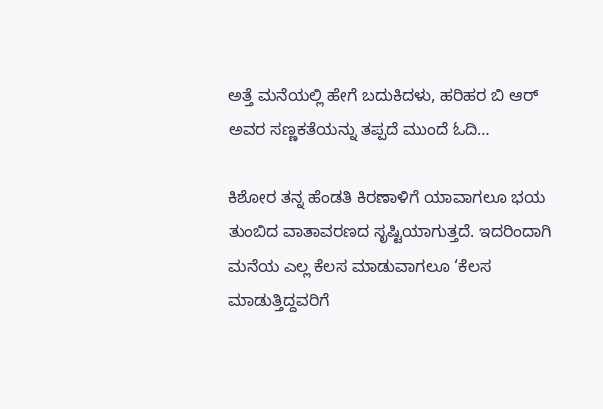ಅತ್ತೆ ಮನೆಯಲ್ಲಿ ಹೇಗೆ ಬದುಕಿದಳು, ಹರಿಹರ ಬಿ ಆರ್ ಅವರ ಸಣ್ಣಕತೆಯನ್ನು ತಪ್ಪದೆ ಮುಂದೆ ಓದಿ…

ಕಿಶೋರ ತನ್ನ ಹೆಂಡತಿ ಕಿರಣಾಳಿಗೆ ಯಾವಾಗಲೂ ಭಯ ತುಂಬಿದ ವಾತಾವರಣದ ಸೃಷ್ಟಿಯಾಗುತ್ತದೆ. ಇದರಿಂದಾಗಿ ಮನೆಯ ಎಲ್ಲ ಕೆಲಸ ಮಾಡುವಾಗಲೂ ‘ಕೆಲಸ ಮಾಡುತ್ತಿದ್ದವರಿಗೆ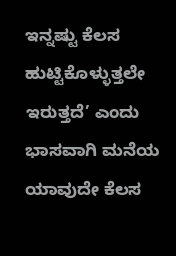ಇನ್ನಷ್ಟು ಕೆಲಸ ಹುಟ್ಟಿಕೊಳ್ಳುತ್ತಲೇ ಇರುತ್ತದೆ’ ಎಂದು ಭಾಸವಾಗಿ ಮನೆಯ ಯಾವುದೇ ಕೆಲಸ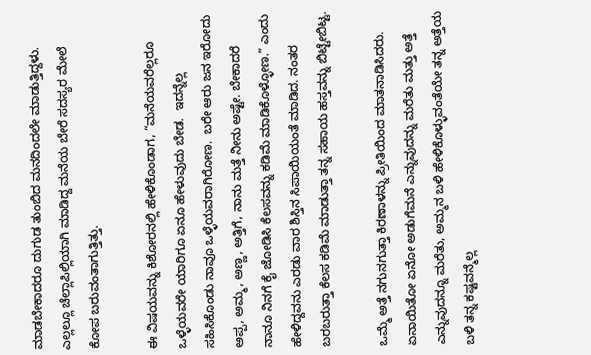ಮಾಡಬೇಕಾದರೂ ದುಗುಡ ತುಂಬಿದ ಮನದಿಂದಲೇ ಮಾಡುತ್ತಿದ್ದಳು. ಎಲ್ಲಲ್ಲೂ ಚೆಲ್ಲಾಪಿಲ್ಲಿಯಾಗಿ ಮಾಡಿದ್ದ ಮನೆಯ ಬೇರೆ ಸದಸ್ಯರ ಮೇಲೆ ಕೋಪ ಬರುವಂತಾಗುತ್ತಿತ್ತು.

ಈ ವಿಷಯವನ್ನು ಕಿಶೋರನಲ್ಲಿ ಹೇಳಿಕೊಂಡಾಗ, “ಮನೆಯವರೆಲ್ಲರೂ ಒಳ್ಳೆಯವರೇ ಯಾರಿಗೂ ಏನೂ ಹೇಳುವುದು ಬೇಡ.  ಇದನ್ನೆಲ್ಲ ಸಹಿಸಿಕೊಂಡು ನಾವೂ ಒಳ್ಳೆಯವರಾಗಿರೋಣ.  ಬರೇ ಆರು ಜನ ಇರೋದು ಅಪ್ಪ, ಅಮ್ಮ, ಅಣ್ಣ, ಅತ್ತಿಗೆ, ನಾನು ಮತ್ತೆ ನೀನು ಅಷ್ಟೇ. ಬೇಕಾದರೆ ನಾನೂ ನಿನಗೆ ಕೈ ಜೋಡಿಸಿ ಕೆಲಸವನ್ನು ಕಡಿಮೆ ಮಾಡಿಕೊಳ್ಳೋಣ.” ಎಂದು ಹೇಳಿದ್ದವನು ಎರಡು ವಾರ ಶಿಸ್ತಿನ ಸಿಪಾಯಿಯಂತೆ ಮಾಡಿದ. ನಂತರ ಬರಬರುತ್ತಾ ಕೆಲಸ ಕಡಿಮೆ ಮಾಡುತ್ತಾ ತನ್ನ ಸಹಾಯ ಹಸ್ತವನ್ನು ಬಿಟ್ಟೇಬಿಟ್ಟ.

ಒಮ್ಮೆ ಅತ್ತೆ ನಗುನಗುತ್ತಾ ಕಿರಣಾಳನ್ನು ಪ್ರೀತಿಯಿಂದ ಮಾತನಾಡಿಸಿದರು.  ಏನಾಯಿತೋ ಏನೋ ಅಡುಗೆಮನೆ ಎನ್ನುವುದನ್ನು ಮರೆತು ಮತ್ತು ಅತ್ತೆ ಎನ್ನುವುದನ್ನೂ ಮರೆತು, ಅಮ್ಮನ ಬಳಿ ಹೇಳಿಕೊಳ್ಳುವಂತೆಯೇ ತನ್ನ ಅತ್ತೆಯ ಬಳಿ ತನ್ನ ಕಷ್ಟವನ್ಮೆಲ್ಲ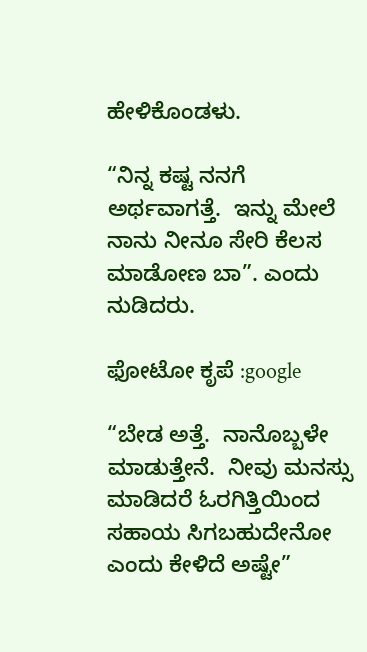ಹೇಳಿಕೊಂಡಳು.

“ನಿನ್ನ ಕಷ್ಟ ನನಗೆ ಅರ್ಥವಾಗತ್ತೆ.  ಇನ್ನು ಮೇಲೆ ನಾನು ನೀನೂ ಸೇರಿ ಕೆಲಸ ಮಾಡೋಣ ಬಾ”. ಎಂದು ನುಡಿದರು.

ಫೋಟೋ ಕೃಪೆ :google

“ಬೇಡ ಅತ್ತೆ.  ನಾನೊಬ್ಬಳೇ ಮಾಡುತ್ತೇನೆ.  ನೀವು ಮನಸ್ಸು ಮಾಡಿದರೆ ಓರಗಿತ್ತಿಯಿಂದ ಸಹಾಯ ಸಿಗಬಹುದೇನೋ ಎಂದು ಕೇಳಿದೆ ಅಷ್ಟೇ”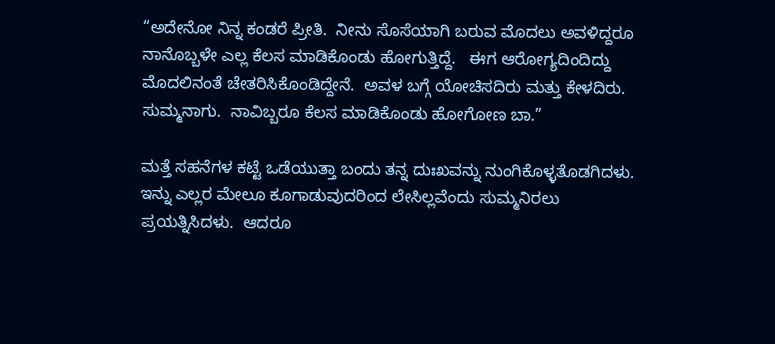“ಅದೇನೋ ನಿನ್ನ ಕಂಡರೆ ಪ್ರೀತಿ.  ನೀನು ಸೊಸೆಯಾಗಿ ಬರುವ ಮೊದಲು ಅವಳಿದ್ದರೂ ನಾನೊಬ್ಬಳೇ ಎಲ್ಲ ಕೆಲಸ ಮಾಡಿಕೊಂಡು ಹೋಗುತ್ತಿದ್ದೆ.   ಈಗ ಆರೋಗ್ಯದಿಂದಿದ್ದು ಮೊದಲಿನಂತೆ ಚೇತರಿಸಿಕೊಂಡಿದ್ದೇನೆ.  ಅವಳ ಬಗ್ಗೆ ಯೋಚಿಸದಿರು ಮತ್ತು ಕೇಳದಿರು.  ಸುಮ್ಮನಾಗು.  ನಾವಿಬ್ಬರೂ ಕೆಲಸ ಮಾಡಿಕೊಂಡು ಹೋಗೋಣ ಬಾ.”

ಮತ್ತೆ ಸಹನೆಗಳ ಕಟ್ಟೆ ಒಡೆಯುತ್ತಾ ಬಂದು ತನ್ನ ದುಃಖವನ್ನು ನುಂಗಿಕೊಳ್ಳತೊಡಗಿದಳು.  ಇನ್ನು ಎಲ್ಲರ ಮೇಲೂ ಕೂಗಾಡುವುದರಿಂದ ಲೇಸಿಲ್ಲವೆಂದು ಸುಮ್ಮನಿರಲು ಪ್ರಯತ್ನಿಸಿದಳು.  ಆದರೂ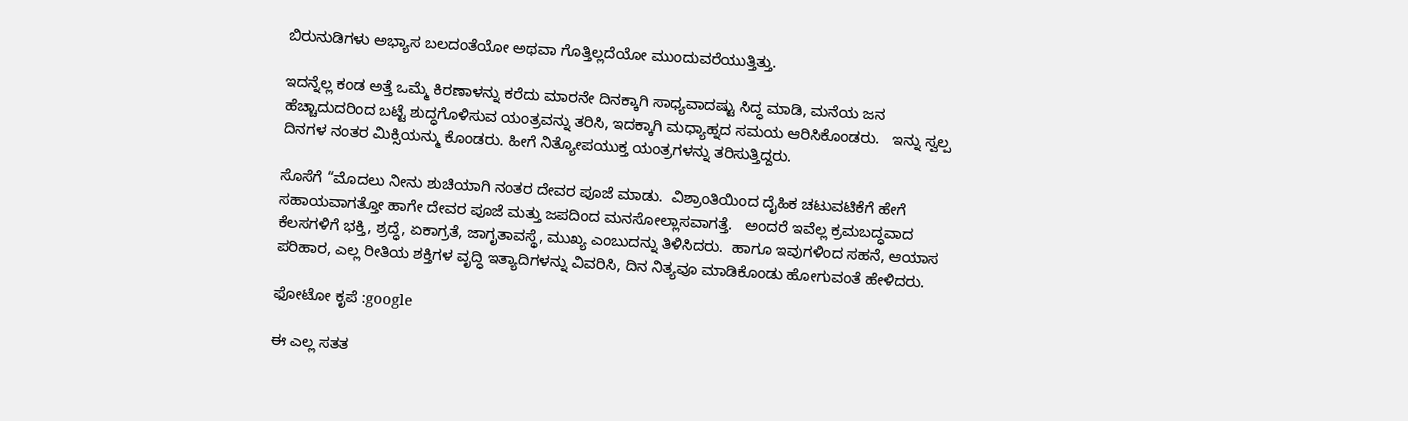ಬಿರುನುಡಿಗಳು ಅಭ್ಯಾಸ ಬಲದಂತೆಯೋ ಅಥವಾ ಗೊತ್ತಿಲ್ಲದೆಯೋ ಮುಂದುವರೆಯುತ್ತಿತ್ತು.

ಇದನ್ನೆಲ್ಲ ಕಂಡ ಅತ್ತೆ ಒಮ್ಮೆ ಕಿರಣಾಳನ್ನು ಕರೆದು ಮಾರನೇ ದಿನಕ್ಕಾಗಿ ಸಾಧ್ಯವಾದಷ್ಟು ಸಿದ್ಧ ಮಾಡಿ, ಮನೆಯ ಜನ ಹೆಚ್ಚಾದುದರಿಂದ ಬಟ್ಟೆ ಶುದ್ಧಗೊಳಿಸುವ ಯಂತ್ರವನ್ನು ತರಿಸಿ, ಇದಕ್ಕಾಗಿ ಮಧ್ಯಾಹ್ನದ ಸಮಯ ಆರಿಸಿಕೊಂಡರು.   ಇನ್ನು ಸ್ವಲ್ಪ ದಿನಗಳ ನಂತರ ಮಿಕ್ಸಿಯನ್ಮು ಕೊಂಡರು. ಹೀಗೆ ನಿತ್ಯೋಪಯುಕ್ತ ಯಂತ್ರಗಳನ್ನು ತರಿಸುತ್ತಿದ್ದರು.

ಸೊಸೆಗೆ “ಮೊದಲು ನೀನು ಶುಚಿಯಾಗಿ ನಂತರ ದೇವರ ಪೂಜೆ ಮಾಡು.  ವಿಶ್ರಾಂತಿಯಿಂದ ದೈಹಿಕ ಚಟುವಟಿಕೆಗೆ ಹೇಗೆ ಸಹಾಯವಾಗತ್ತೋ ಹಾಗೇ ದೇವರ ಪೂಜೆ ಮತ್ತು ಜಪದಿಂದ ಮನಸೋಲ್ಲಾಸವಾಗತ್ತೆ.   ಅಂದರೆ ಇವೆಲ್ಲ ಕ್ರಮಬದ್ಧವಾದ ಕೆಲಸಗಳಿಗೆ ಭಕ್ತಿ, ಶ್ರದ್ಧೆ, ಏಕಾಗ್ರತೆ, ಜಾಗೃತಾವಸ್ಥೆ, ಮುಖ್ಯ ಎಂಬುದನ್ನು ತಿಳಿಸಿದರು.  ಹಾಗೂ ಇವುಗಳಿಂದ ಸಹನೆ, ಆಯಾಸ ಪರಿಹಾರ, ಎಲ್ಲ ರೀತಿಯ ಶಕ್ತಿಗಳ ವೃದ್ಧಿ ಇತ್ಯಾದಿಗಳನ್ನು ವಿವರಿಸಿ, ದಿನ ನಿತ್ಯವೂ ಮಾಡಿಕೊಂಡು ಹೋಗುವಂತೆ ಹೇಳಿದರು.

ಫೋಟೋ ಕೃಪೆ :google

ಈ ಎಲ್ಲ ಸತತ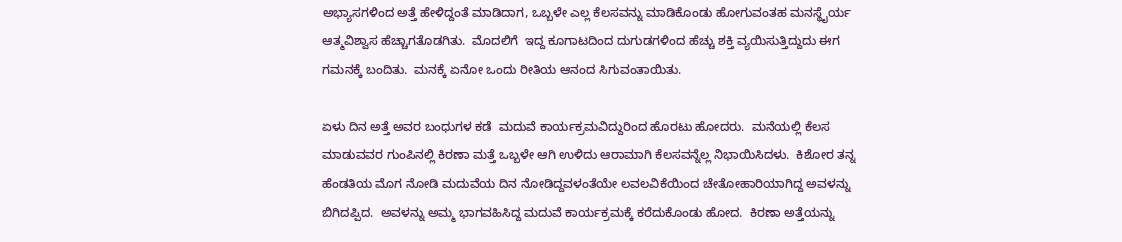ಅಭ್ಯಾಸಗಳಿಂದ ಅತ್ತೆ ಹೇಳಿದ್ದಂತೆ ಮಾಡಿದಾಗ, ಒಬ್ಬಳೇ ಎಲ್ಲ ಕೆಲಸವನ್ನು ಮಾಡಿಕೊಂಡು ಹೋಗುವಂತಹ ಮನಸ್ಥೈರ್ಯ ಆತ್ಮವಿಶ್ವಾಸ ಹೆಚ್ಚಾಗತೊಡಗಿತು.  ಮೊದಲಿಗೆ  ಇದ್ದ ಕೂಗಾಟದಿಂದ ದುಗುಡಗಳಿಂದ ಹೆಚ್ಚು ಶಕ್ತಿ ವ್ಯಯಿಸುತ್ತಿದ್ದುದು ಈಗ ಗಮನಕ್ಕೆ ಬಂದಿತು.  ಮನಕ್ಕೆ ಏನೋ ಒಂದು ರೀತಿಯ ಆನಂದ ಸಿಗುವಂತಾಯಿತು.

ಏಳು ದಿನ ಅತ್ತೆ ಅವರ ಬಂಧುಗಳ ಕಡೆ  ಮದುವೆ ಕಾರ್ಯಕ್ರಮವಿದ್ದುರಿಂದ ಹೊರಟು ಹೋದರು.  ಮನೆಯಲ್ಲಿ ಕೆಲಸ ಮಾಡುವವರ ಗುಂಪಿನಲ್ಲಿ ಕಿರಣಾ ಮತ್ತೆ ಒಬ್ಬಳೇ ಆಗಿ ಉಳಿದು ಆರಾಮಾಗಿ ಕೆಲಸವನ್ನೆಲ್ಲ ನಿಭಾಯಿಸಿದಳು.  ಕಿಶೋರ ತನ್ನ ಹೆಂಡತಿಯ ಮೊಗ ನೋಡಿ ಮದುವೆಯ ದಿನ ನೋಡಿದ್ದವಳಂತೆಯೇ ಲವಲವಿಕೆಯಿಂದ ಚೇತೋಹಾರಿಯಾಗಿದ್ದ ಅವಳನ್ನು ಬಿಗಿದಪ್ಪಿದ.  ಅವಳನ್ನು ಅಮ್ಮ ಭಾಗವಹಿಸಿದ್ದ ಮದುವೆ ಕಾರ್ಯಕ್ರಮಕ್ಕೆ ಕರೆದುಕೊಂಡು ಹೋದ.  ಕಿರಣಾ ಅತ್ತೆಯನ್ನು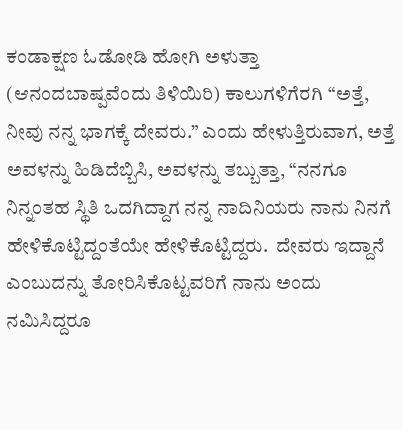ಕಂಡಾಕ್ಷಣ ಓಡೋಡಿ ಹೋಗಿ ಅಳುತ್ತಾ (ಆನಂದಬಾಷ್ಪವೆಂದು ತಿಳಿಯಿರಿ) ಕಾಲುಗಳಿಗೆರಗಿ “ಅತ್ತೆ, ನೀವು ನನ್ನ ಭಾಗಕ್ಕೆ ದೇವರು.” ಎಂದು ಹೇಳುತ್ತಿರುವಾಗ, ಅತ್ತೆ ಅವಳನ್ನು ಹಿಡಿದೆಬ್ಬಿಸಿ, ಅವಳನ್ನು ತಬ್ಬುತ್ತಾ, “ನನಗೂ ನಿನ್ನಂತಹ ಸ್ಥಿತಿ ಒದಗಿದ್ದಾಗ ನನ್ನ ನಾದಿನಿಯರು ನಾನು ನಿನಗೆ ಹೇಳಿಕೊಟ್ಟಿದ್ದಂತೆಯೇ ಹೇಳಿಕೊಟ್ಟಿದ್ದರು.  ದೇವರು ಇದ್ದಾನೆ ಎಂಬುದನ್ನು ತೋರಿಸಿಕೊಟ್ಟವರಿಗೆ ನಾನು ಅಂದು ನಮಿಸಿದ್ದರೂ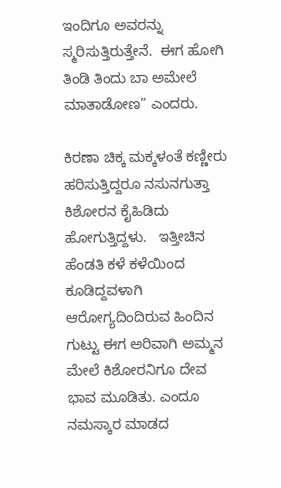ಇಂದಿಗೂ ಅವರನ್ನು ಸ್ಮರಿಸುತ್ತಿರುತ್ತೇನೆ.  ಈಗ ಹೋಗಿ ತಿಂಡಿ ತಿಂದು ಬಾ ಅಮೇಲೆ ಮಾತಾಡೋಣ” ಎಂದರು.

ಕಿರಣಾ ಚಿಕ್ಕ ಮಕ್ಕಳಂತೆ ಕಣ್ಣೀರು ಹರಿಸುತ್ತಿದ್ದರೂ ನಸುನಗುತ್ತಾ ಕಿಶೋರನ ಕೈಹಿಡಿದು ಹೋಗುತ್ತಿದ್ದಳು.   ಇತ್ತೀಚಿನ ಹೆಂಡತಿ ಕಳೆ ಕಳೆಯಿಂದ ಕೂಡಿದ್ದವಳಾಗಿ ಆರೋಗ್ಯದಿಂದಿರುವ ಹಿಂದಿನ ಗುಟ್ಟು ಈಗ ಅರಿವಾಗಿ ಅಮ್ಮನ ಮೇಲೆ ಕಿಶೋರನಿಗೂ ದೇವ ಭಾವ ಮೂಡಿತು. ಎಂದೂ ನಮಸ್ಕಾರ ಮಾಡದ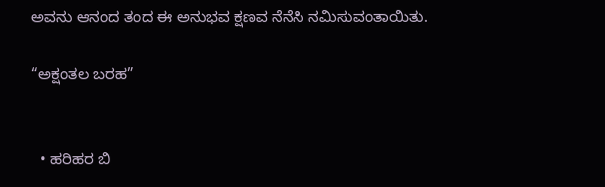ಅವನು ಆನಂದ ತಂದ ಈ ಅನುಭವ ಕ್ಷಣವ ನೆನೆಸಿ ನಮಿಸುವಂತಾಯಿತು.

“ಅಕ್ಷಂತಲ ಬರಹ”


  • ಹರಿಹರ ಬಿ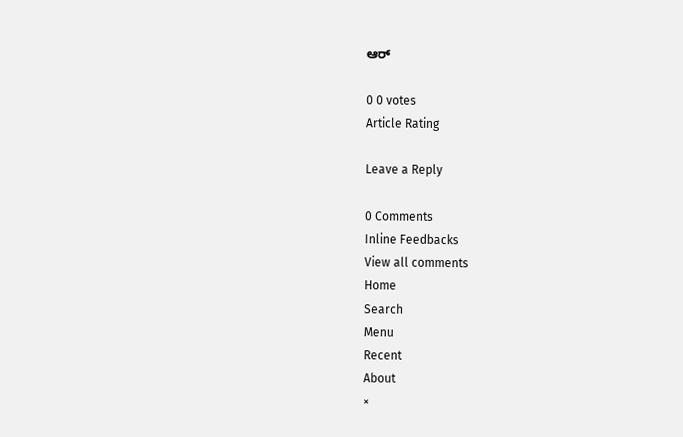ಆರ್

0 0 votes
Article Rating

Leave a Reply

0 Comments
Inline Feedbacks
View all comments
Home
Search
Menu
Recent
About
×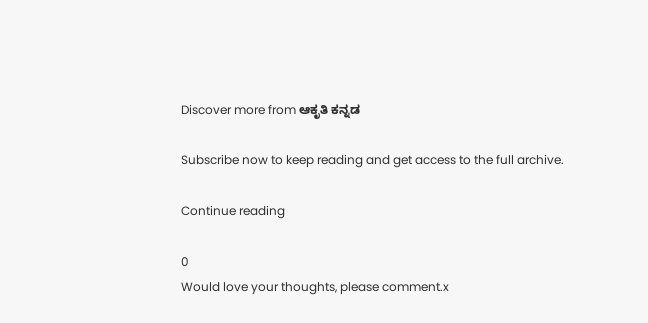Discover more from ಆಕೃತಿ ಕನ್ನಡ

Subscribe now to keep reading and get access to the full archive.

Continue reading

0
Would love your thoughts, please comment.x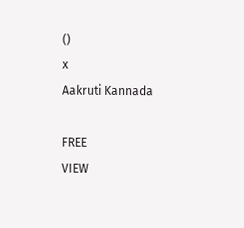()
x
Aakruti Kannada

FREE
VIEW